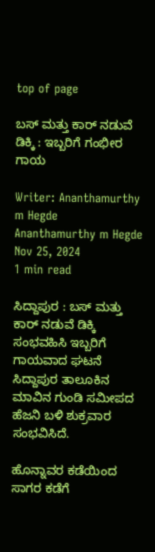top of page

ಬಸ್ ಮತ್ತು ಕಾರ್ ನಡುವೆ ಡಿಕ್ಕಿ : ಇಬ್ಬರಿಗೆ ಗಂಭೀರ ಗಾಯ

Writer: Ananthamurthy m Hegde
Ananthamurthy m Hegde
Nov 25, 2024
1 min read

ಸಿದ್ದಾಪುರ : ಬಸ್ ಮತ್ತು ಕಾರ್ ನಡುವೆ ಡಿಕ್ಕಿ ಸಂಭವಹಿಸಿ ಇಬ್ಬರಿಗೆ ಗಾಯವಾದ ಘಟನೆ ಸಿದ್ದಾಪುರ ತಾಲೂಕಿನ ಮಾವಿನ ಗುಂಡಿ ಸಮೀಪದ ಹೆಜನಿ ಬಳಿ ಶುಕ್ರವಾರ ಸಂಭವಿಸಿದೆ.

ಹೊನ್ನಾವರ ಕಡೆಯಿಂದ ಸಾಗರ ಕಡೆಗೆ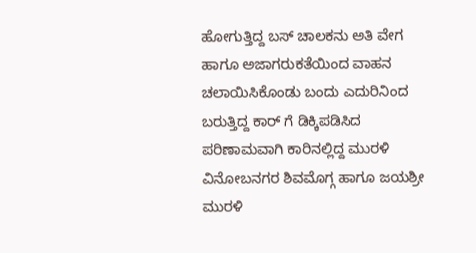ಹೋಗುತ್ತಿದ್ದ ಬಸ್ ಚಾಲಕನು ಅತಿ ವೇಗ ಹಾಗೂ ಅಜಾಗರುಕತೆಯಿಂದ ವಾಹನ ಚಲಾಯಿಸಿಕೊಂಡು ಬಂದು ಎದುರಿನಿಂದ ಬರುತ್ತಿದ್ದ ಕಾರ್ ಗೆ ಡಿಕ್ಕಿಪಡಿಸಿದ ಪರಿಣಾಮವಾಗಿ ಕಾರಿನಲ್ಲಿದ್ದ ಮುರಳಿ ವಿನೋಬನಗರ ಶಿವಮೊಗ್ಗ ಹಾಗೂ ಜಯಶ್ರೀ ಮುರಳಿ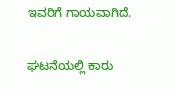ಇವರಿಗೆ ಗಾಯವಾಗಿದೆ.

ಘಟನೆಯಲ್ಲಿ ಕಾರು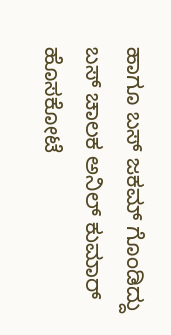ಹಾಗೂ ಬಸ್ ಜಕಮ್ ಗೊಂಡಿದ್ದು ಬಸ್ ಚಾಲಕ ಅನಿಲ್ ಕುಮಾರ್ ಹೊಸಕೋಟೆ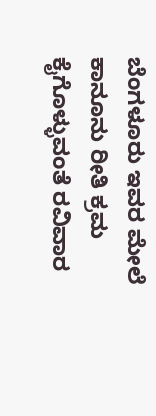ಬೆಂಗಳೂರು ಇವರ ಮೇಲೆ ಕಾನೂನು ರೀತಿ ಕ್ರಮ ಕೈಗೊಳ್ಳುವಂತೆ ರವಿವಾರ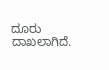ದೂರು ದಾಖಲಾಗಿದೆ.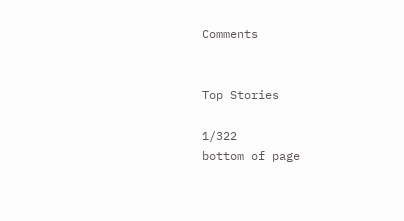Comments


Top Stories

1/322
bottom of page